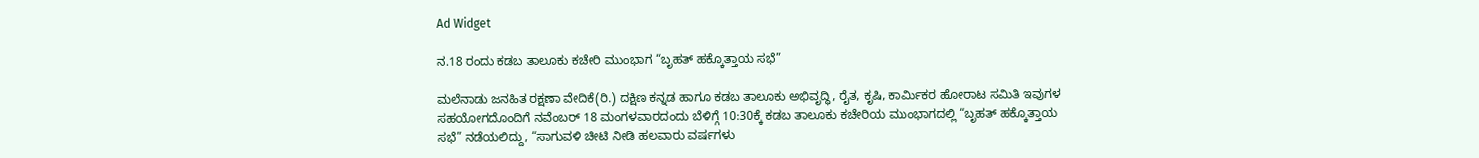Ad Widget

ನ.18 ರಂದು ಕಡಬ ತಾಲೂಕು ಕಚೇರಿ ಮುಂಭಾಗ “ಬೃಹತ್ ಹಕ್ಕೊತ್ತಾಯ ಸಭೆ”

ಮಲೆನಾಡು ಜನಹಿತ ರಕ್ಷಣಾ ವೇದಿಕೆ(ರಿ.) ದಕ್ಷಿಣ ಕನ್ನಡ ಹಾಗೂ ಕಡಬ ತಾಲೂಕು ಅಭಿವೃದ್ಧಿ, ರೈತ, ಕೃಷಿ, ಕಾರ್ಮಿಕರ ಹೋರಾಟ ಸಮಿತಿ ಇವುಗಳ ಸಹಯೋಗದೊಂದಿಗೆ ನವೆಂಬರ್ 18 ಮಂಗಳವಾರದಂದು ಬೆಳಿಗ್ಗೆ 10:30ಕ್ಕೆ ಕಡಬ ತಾಲೂಕು ಕಚೇರಿಯ ಮುಂಭಾಗದಲ್ಲಿ “ಬೃಹತ್ ಹಕ್ಕೊತ್ತಾಯ ಸಭೆ” ನಡೆಯಲಿದ್ದು, “ಸಾಗುವಳಿ ಚೀಟಿ ನೀಡಿ ಹಲವಾರು ವರ್ಷಗಳು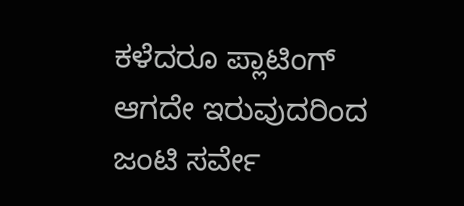ಕಳೆದರೂ ಪ್ಲಾಟಿಂಗ್ ಆಗದೇ ಇರುವುದರಿಂದ ಜಂಟಿ ಸರ್ವೇ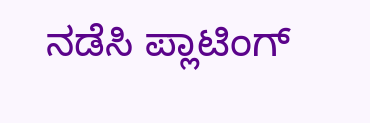ನಡೆಸಿ ಪ್ಲಾಟಿಂಗ್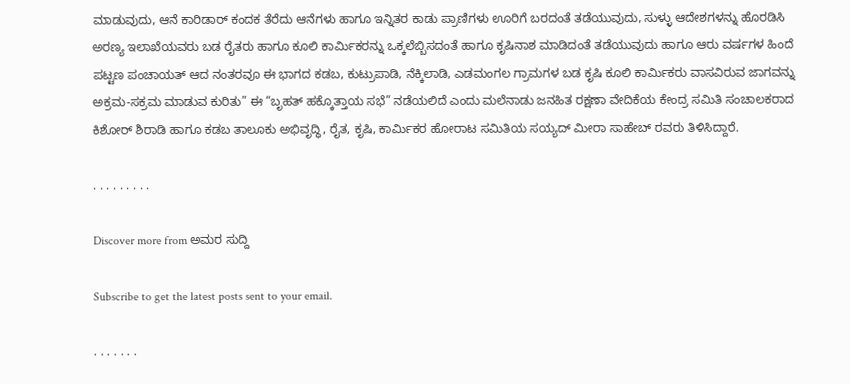ಮಾಡುವುದು, ಆನೆ ಕಾರಿಡಾರ್ ಕಂದಕ ತೆರೆದು ಆನೆಗಳು ಹಾಗೂ ಇನ್ನಿತರ ಕಾಡು ಪ್ರಾಣಿಗಳು ಊರಿಗೆ ಬರದಂತೆ ತಡೆಯುವುದು, ಸುಳ್ಳು ಆದೇಶಗಳನ್ನು ಹೊರಡಿಸಿ ಅರಣ್ಯ ಇಲಾಖೆಯವರು ಬಡ ರೈತರು ಹಾಗೂ ಕೂಲಿ ಕಾರ್ಮಿಕರನ್ನು ಒಕ್ಕಲೆಬ್ಬಿಸದಂತೆ ಹಾಗೂ ಕೃಷಿನಾಶ ಮಾಡಿದಂತೆ ತಡೆಯುವುದು ಹಾಗೂ ಆರು ವರ್ಷಗಳ ಹಿಂದೆ ಪಟ್ಟಣ ಪಂಚಾಯತ್ ಆದ ನಂತರವೂ ಈ ಭಾಗದ ಕಡಬ, ಕುಟ್ರುಪಾಡಿ, ನೆಕ್ಕಿಲಾಡಿ, ಎಡಮಂಗಲ ಗ್ರಾಮಗಳ ಬಡ ಕೃಷಿ ಕೂಲಿ ಕಾರ್ಮಿಕರು ವಾಸವಿರುವ ಜಾಗವನ್ನು ಅಕ್ರಮ-ಸಕ್ರಮ ಮಾಡುವ ಕುರಿತು” ಈ “ಬೃಹತ್ ಹಕ್ಕೊತ್ತಾಯ ಸಭೆ” ನಡೆಯಲಿದೆ ಎಂದು ಮಲೆನಾಡು ಜನಹಿತ ರಕ್ಷಣಾ ವೇದಿಕೆಯ ಕೇಂದ್ರ ಸಮಿತಿ ಸಂಚಾಲಕರಾದ ಕಿಶೋರ್ ಶಿರಾಡಿ ಹಾಗೂ ಕಡಬ ತಾಲೂಕು ಅಭಿವೃದ್ಧಿ, ರೈತ, ಕೃಷಿ, ಕಾರ್ಮಿಕರ ಹೋರಾಟ ಸಮಿತಿಯ ಸಯ್ಯದ್ ಮೀರಾ ಸಾಹೇಬ್ ರವರು ತಿಳಿಸಿದ್ದಾರೆ.

. . . . . . . . .

Discover more from ಅಮರ ಸುದ್ದಿ

Subscribe to get the latest posts sent to your email.

. . . . . . .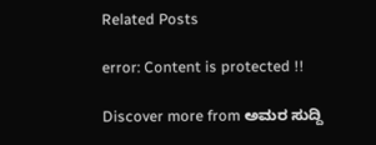Related Posts

error: Content is protected !!

Discover more from ಅಮರ ಸುದ್ದಿ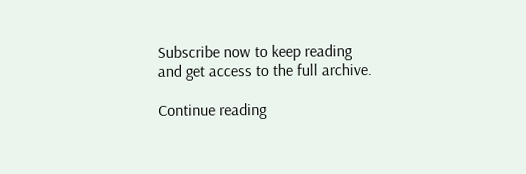Subscribe now to keep reading and get access to the full archive.

Continue reading